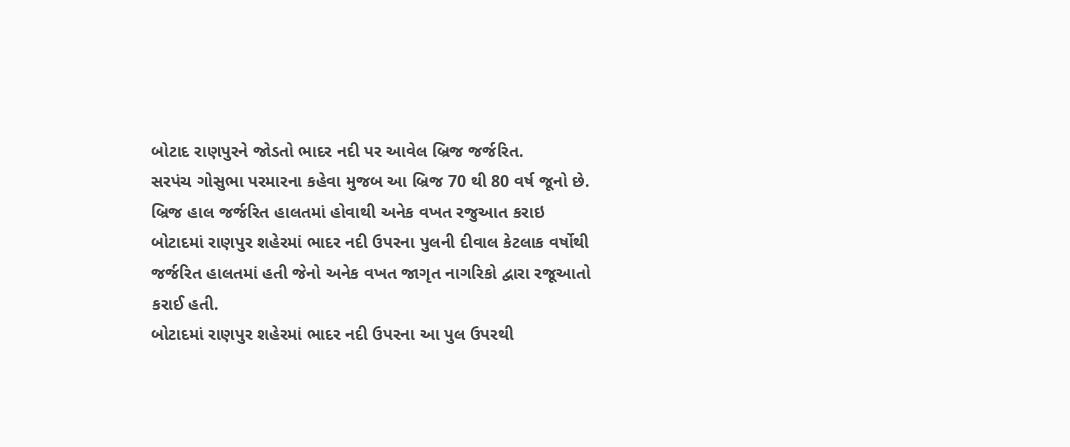બોટાદ રાણપુરને જોડતો ભાદર નદી પર આવેલ બ્રિજ જર્જરિત.
સરપંચ ગોસુભા પરમારના કહેવા મુજબ આ બ્રિજ 70 થી 80 વર્ષ જૂનો છે.
બ્રિજ હાલ જર્જરિત હાલતમાં હોવાથી અનેક વખત રજુઆત કરાઇ
બોટાદમાં રાણપુર શહેરમાં ભાદર નદી ઉપરના પુલની દીવાલ કેટલાક વર્ષોથી જર્જરિત હાલતમાં હતી જેનો અનેક વખત જાગૃત નાગરિકો દ્વારા રજૂઆતો કરાઈ હતી.
બોટાદમાં રાણપુર શહેરમાં ભાદર નદી ઉપરના આ પુલ ઉપરથી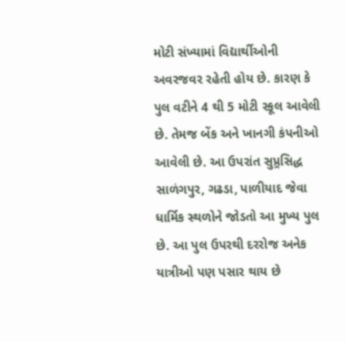મોટી સંખ્યામાં વિદ્યાર્થીઓની અવરજવર રહેતી હોય છે. કારણ કે પુલ વટીને 4 થી 5 મોટી સ્કૂલ આવેલી છે. તેમજ બેંક અને ખાનગી કંપનીઓ આવેલી છે. આ ઉપરાંત સુપ્ર્રસિદ્ધ સાળંગપુર, ગઢડા, પાળીયાદ જેવા ધાર્મિક સ્થળોને જોડતો આ મુખ્ય પુલ છે. આ પુલ ઉપરથી દરરોજ અનેક યાત્રીઓ પણ પસાર થાય છે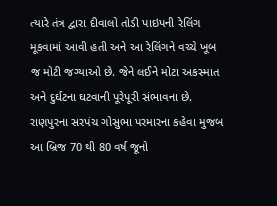ત્યારે તંત્ર દ્વારા દીવાલો તોડી પાઇપની રેલિંગ મૂકવામાં આવી હતી અને આ રેલિંગને વચ્ચે ખૂબ જ મોટી જગ્યાઓ છે. જેને લઈને મોટા અકસ્માત અને દુર્ઘટના ઘટવાની પૂરેપૂરી સંભાવના છે. રાણપુરના સરપંચ ગોસુભા પરમારના કહેવા મુજબ આ બ્રિજ 70 થી 80 વર્ષ જૂનો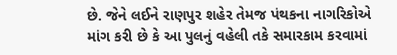છે. જેને લઈને રાણપુર શહેર તેમજ પંથકના નાગરિકોએ માંગ કરી છે કે આ પુલનું વહેલી તકે સમારકામ કરવામાં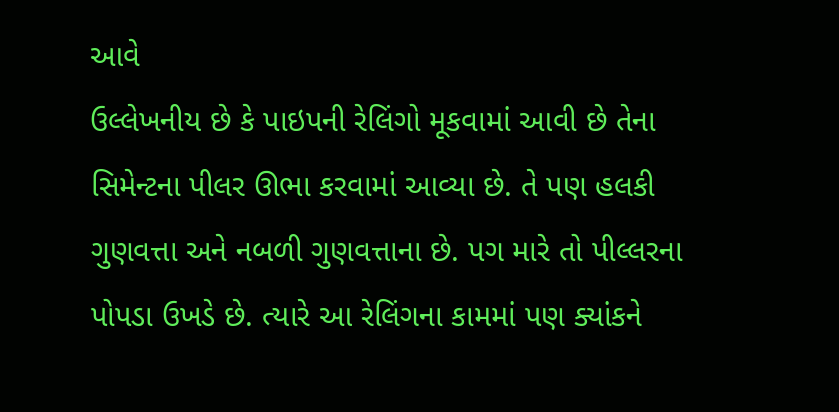આવે
ઉલ્લેખનીય છે કે પાઇપની રેલિંગો મૂકવામાં આવી છે તેના સિમેન્ટના પીલર ઊભા કરવામાં આવ્યા છે. તે પણ હલકી ગુણવત્તા અને નબળી ગુણવત્તાના છે. પગ મારે તો પીલ્લરના પોપડા ઉખડે છે. ત્યારે આ રેલિંગના કામમાં પણ ક્યાંકને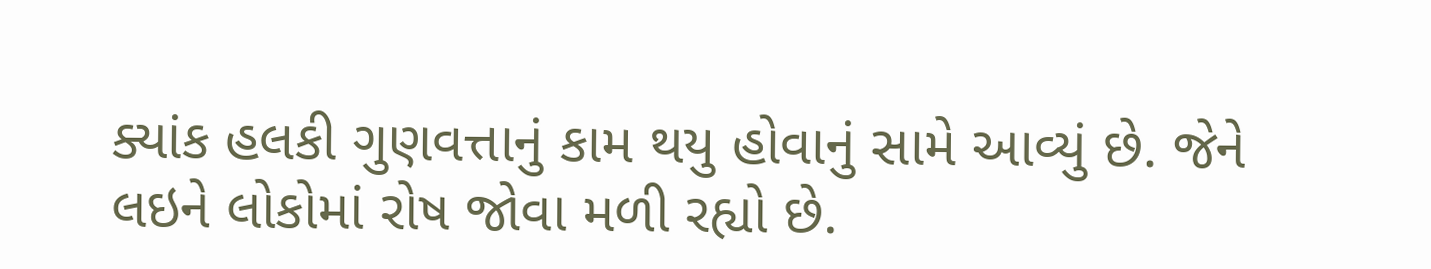ક્યાંક હલકી ગુણવત્તાનું કામ થયુ હોવાનું સામે આવ્યું છે. જેને લઇને લોકોમાં રોષ જોવા મળી રહ્યો છે.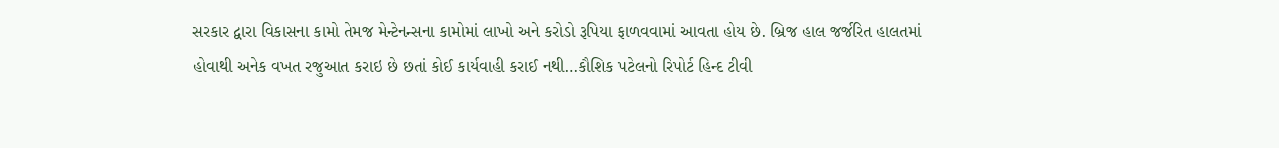સરકાર દ્વારા વિકાસના કામો તેમજ મેન્ટેનન્સના કામોમાં લાખો અને કરોડો રૂપિયા ફાળવવામાં આવતા હોય છે. બ્રિજ હાલ જર્જરિત હાલતમાં હોવાથી અનેક વખત રજુઆત કરાઇ છે છતાં કોઈ કાર્યવાહી કરાઈ નથી…કૌશિક પટેલનો રિપોર્ટ હિન્દ ટીવી